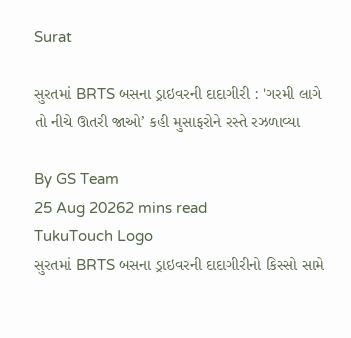Surat

સુરતમાં BRTS બસના ડ્રાઇવરની દાદાગીરી : 'ગરમી લાગે તો નીચે ઊતરી જાઓ’ કહી મુસાફરોને રસ્તે રઝળાવ્યા

By GS Team
25 Aug 20262 mins read
TukuTouch Logo
સુરતમાં BRTS બસના ડ્રાઇવરની દાદાગીરીનો કિસ્સો સામે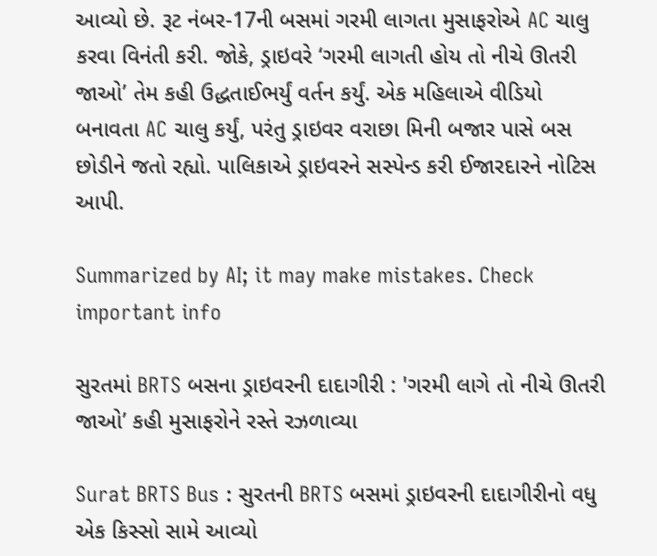આવ્યો છે. રૂટ નંબર-17ની બસમાં ગરમી લાગતા મુસાફરોએ AC ચાલુ કરવા વિનંતી કરી. જોકે, ડ્રાઇવરે ‘ગરમી લાગતી હોય તો નીચે ઊતરી જાઓ’ તેમ કહી ઉદ્ધતાઈભર્યું વર્તન કર્યું. એક મહિલાએ વીડિયો બનાવતા AC ચાલુ કર્યું, પરંતુ ડ્રાઇવર વરાછા મિની બજાર પાસે બસ છોડીને જતો રહ્યો. પાલિકાએ ડ્રાઇવરને સસ્પેન્ડ કરી ઈજારદારને નોટિસ આપી.

Summarized by AI; it may make mistakes. Check important info

સુરતમાં BRTS બસના ડ્રાઇવરની દાદાગીરી : 'ગરમી લાગે તો નીચે ઊતરી જાઓ’ કહી મુસાફરોને રસ્તે રઝળાવ્યા

Surat BRTS Bus : સુરતની BRTS બસમાં ડ્રાઇવરની દાદાગીરીનો વધુ એક કિસ્સો સામે આવ્યો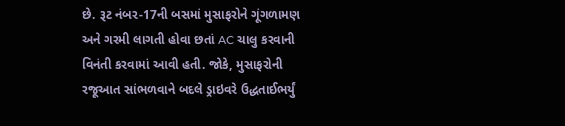છે. રૂટ નંબર-17ની બસમાં મુસાફરોને ગૂંગળામણ અને ગરમી લાગતી હોવા છતાં AC ચાલુ કરવાની વિનંતી કરવામાં આવી હતી. જોકે, મુસાફરોની રજૂઆત સાંભળવાને બદલે ડ્રાઇવરે ઉદ્ધતાઈભર્યું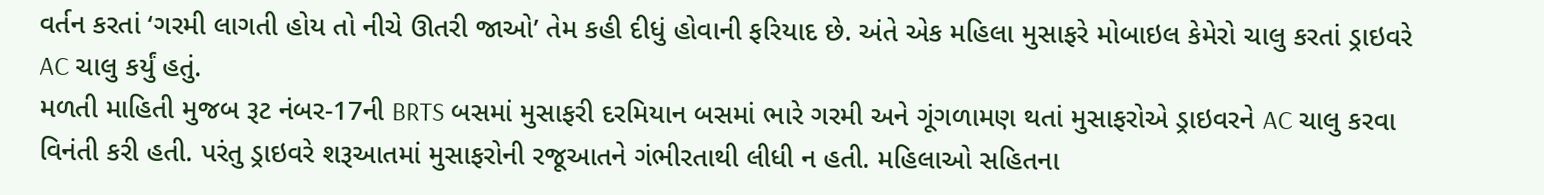વર્તન કરતાં ‘ગરમી લાગતી હોય તો નીચે ઊતરી જાઓ’ તેમ કહી દીધું હોવાની ફરિયાદ છે. અંતે એક મહિલા મુસાફરે મોબાઇલ કેમેરો ચાલુ કરતાં ડ્રાઇવરે AC ચાલુ કર્યું હતું.
મળતી માહિતી મુજબ રૂટ નંબર-17ની BRTS બસમાં મુસાફરી દરમિયાન બસમાં ભારે ગરમી અને ગૂંગળામણ થતાં મુસાફરોએ ડ્રાઇવરને AC ચાલુ કરવા વિનંતી કરી હતી. પરંતુ ડ્રાઇવરે શરૂઆતમાં મુસાફરોની રજૂઆતને ગંભીરતાથી લીધી ન હતી. મહિલાઓ સહિતના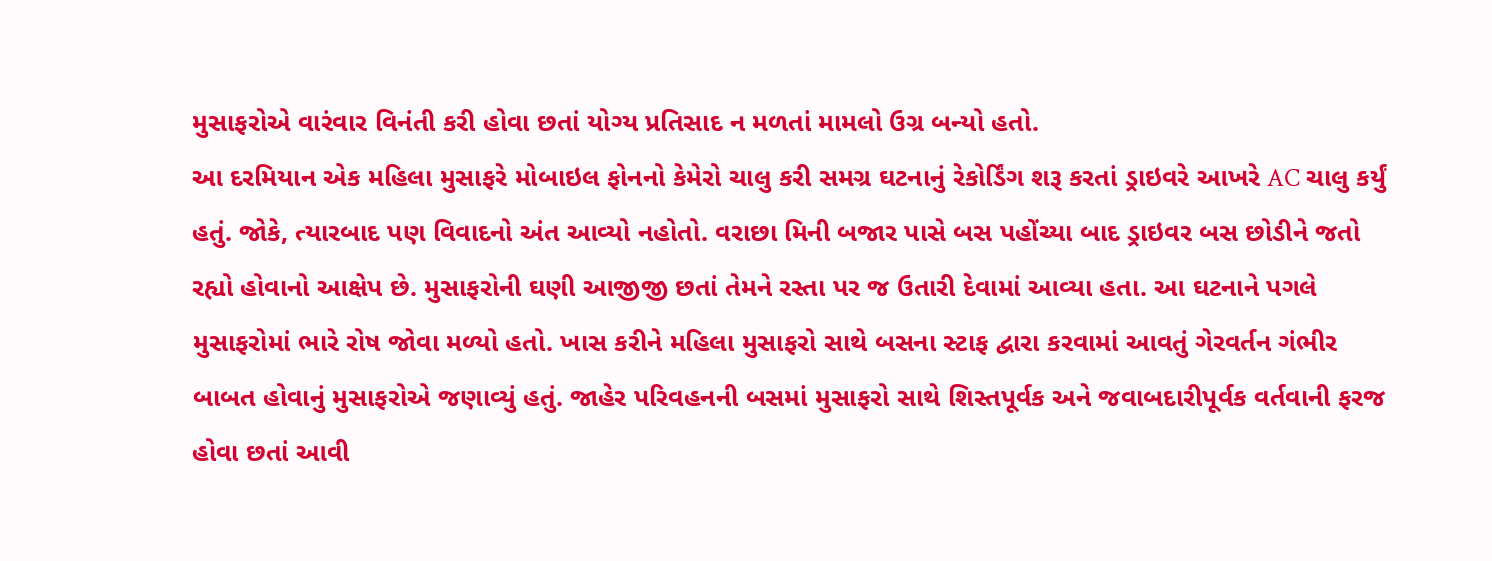મુસાફરોએ વારંવાર વિનંતી કરી હોવા છતાં યોગ્ય પ્રતિસાદ ન મળતાં મામલો ઉગ્ર બન્યો હતો.
આ દરમિયાન એક મહિલા મુસાફરે મોબાઇલ ફોનનો કેમેરો ચાલુ કરી સમગ્ર ઘટનાનું રેકોર્ડિંગ શરૂ કરતાં ડ્રાઇવરે આખરે AC ચાલુ કર્યું હતું. જોકે, ત્યારબાદ પણ વિવાદનો અંત આવ્યો નહોતો. વરાછા મિની બજાર પાસે બસ પહોંચ્યા બાદ ડ્રાઇવર બસ છોડીને જતો રહ્યો હોવાનો આક્ષેપ છે. મુસાફરોની ઘણી આજીજી છતાં તેમને રસ્તા પર જ ઉતારી દેવામાં આવ્યા હતા. આ ઘટનાને પગલે મુસાફરોમાં ભારે રોષ જોવા મળ્યો હતો. ખાસ કરીને મહિલા મુસાફરો સાથે બસના સ્ટાફ દ્વારા કરવામાં આવતું ગેરવર્તન ગંભીર બાબત હોવાનું મુસાફરોએ જણાવ્યું હતું. જાહેર પરિવહનની બસમાં મુસાફરો સાથે શિસ્તપૂર્વક અને જવાબદારીપૂર્વક વર્તવાની ફરજ હોવા છતાં આવી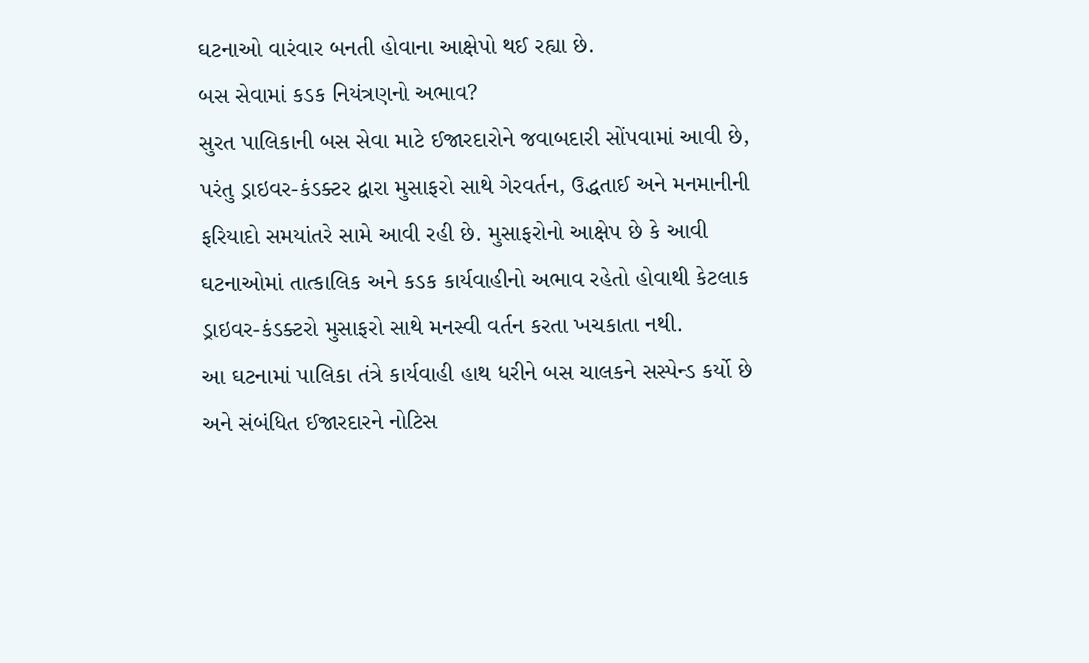ઘટનાઓ વારંવાર બનતી હોવાના આક્ષેપો થઈ રહ્યા છે.
બસ સેવામાં કડક નિયંત્રણનો અભાવ?
સુરત પાલિકાની બસ સેવા માટે ઈજારદારોને જવાબદારી સોંપવામાં આવી છે, પરંતુ ડ્રાઇવર-કંડક્ટર દ્વારા મુસાફરો સાથે ગેરવર્તન, ઉદ્ધતાઈ અને મનમાનીની ફરિયાદો સમયાંતરે સામે આવી રહી છે. મુસાફરોનો આક્ષેપ છે કે આવી ઘટનાઓમાં તાત્કાલિક અને કડક કાર્યવાહીનો અભાવ રહેતો હોવાથી કેટલાક ડ્રાઇવર-કંડક્ટરો મુસાફરો સાથે મનસ્વી વર્તન કરતા ખચકાતા નથી.
આ ઘટનામાં પાલિકા તંત્રે કાર્યવાહી હાથ ધરીને બસ ચાલકને સસ્પેન્ડ કર્યો છે અને સંબંધિત ઈજારદારને નોટિસ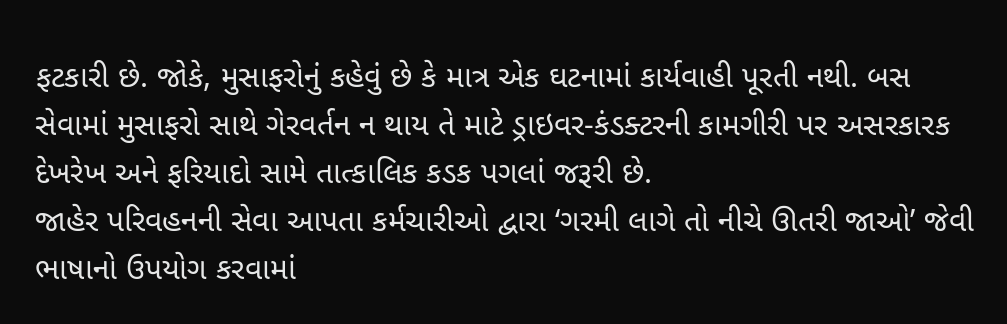ફટકારી છે. જોકે, મુસાફરોનું કહેવું છે કે માત્ર એક ઘટનામાં કાર્યવાહી પૂરતી નથી. બસ સેવામાં મુસાફરો સાથે ગેરવર્તન ન થાય તે માટે ડ્રાઇવર-કંડક્ટરની કામગીરી પર અસરકારક દેખરેખ અને ફરિયાદો સામે તાત્કાલિક કડક પગલાં જરૂરી છે.
જાહેર પરિવહનની સેવા આપતા કર્મચારીઓ દ્વારા ‘ગરમી લાગે તો નીચે ઊતરી જાઓ’ જેવી ભાષાનો ઉપયોગ કરવામાં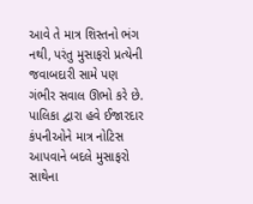આવે તે માત્ર શિસ્તનો ભંગ નથી, પરંતુ મુસાફરો પ્રત્યેની જવાબદારી સામે પણ ગંભીર સવાલ ઊભો કરે છે. પાલિકા દ્વારા હવે ઈજારદાર કંપનીઓને માત્ર નોટિસ આપવાને બદલે મુસાફરો સાથેના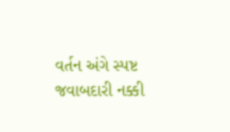વર્તન અંગે સ્પષ્ટ જવાબદારી નક્કી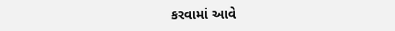કરવામાં આવે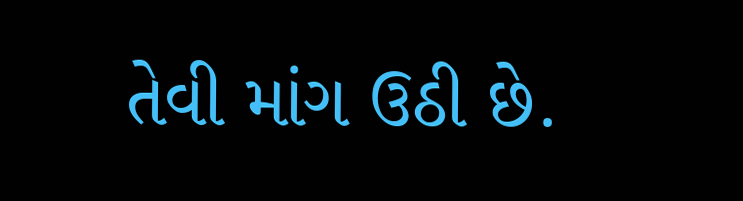તેવી માંગ ઉઠી છે.